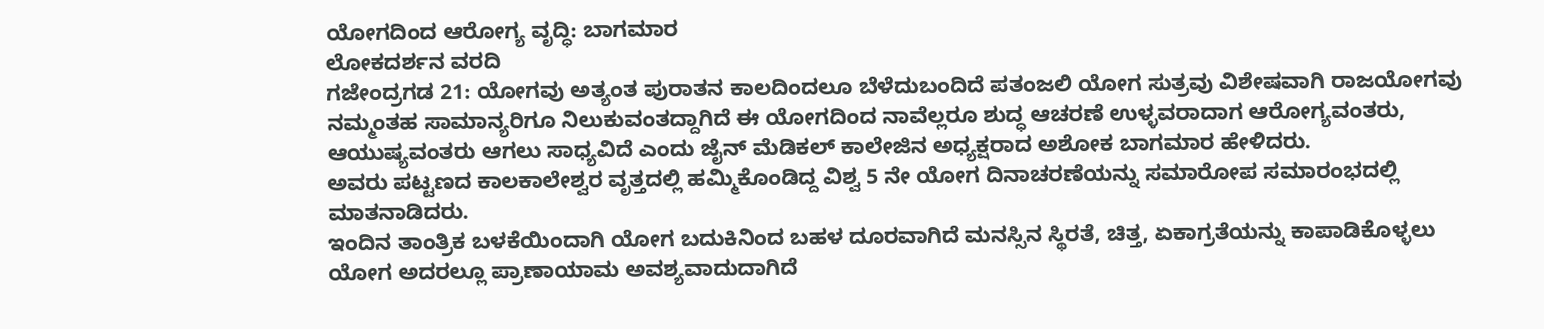ಯೋಗದಿಂದ ಆರೋಗ್ಯ ವೃದ್ಧಿ: ಬಾಗಮಾರ
ಲೋಕದರ್ಶನ ವರದಿ
ಗಜೇಂದ್ರಗಡ 21: ಯೋಗವು ಅತ್ಯಂತ ಪುರಾತನ ಕಾಲದಿಂದಲೂ ಬೆಳೆದುಬಂದಿದೆ ಪತಂಜಲಿ ಯೋಗ ಸುತ್ರವು ವಿಶೇಷವಾಗಿ ರಾಜಯೋಗವು ನಮ್ಮಂತಹ ಸಾಮಾನ್ಯರಿಗೂ ನಿಲುಕುವಂತದ್ದಾಗಿದೆ ಈ ಯೋಗದಿಂದ ನಾವೆಲ್ಲರೂ ಶುದ್ಧ ಆಚರಣೆ ಉಳ್ಳವರಾದಾಗ ಆರೋಗ್ಯವಂತರು, ಆಯುಷ್ಯವಂತರು ಆಗಲು ಸಾಧ್ಯವಿದೆ ಎಂದು ಜೈನ್ ಮೆಡಿಕಲ್ ಕಾಲೇಜಿನ ಅಧ್ಯಕ್ಷರಾದ ಅಶೋಕ ಬಾಗಮಾರ ಹೇಳಿದರು.
ಅವರು ಪಟ್ಟಣದ ಕಾಲಕಾಲೇಶ್ವರ ವೃತ್ತದಲ್ಲಿ ಹಮ್ಮಿಕೊಂಡಿದ್ದ ವಿಶ್ವ 5 ನೇ ಯೋಗ ದಿನಾಚರಣೆಯನ್ನು ಸಮಾರೋಪ ಸಮಾರಂಭದಲ್ಲಿ ಮಾತನಾಡಿದರು.
ಇಂದಿನ ತಾಂತ್ರಿಕ ಬಳಕೆಯಿಂದಾಗಿ ಯೋಗ ಬದುಕಿನಿಂದ ಬಹಳ ದೂರವಾಗಿದೆ ಮನಸ್ಸಿನ ಸ್ಥಿರತೆ, ಚಿತ್ತ, ಏಕಾಗ್ರತೆಯನ್ನು ಕಾಪಾಡಿಕೊಳ್ಳಲು ಯೋಗ ಅದರಲ್ಲೂ ಪ್ರಾಣಾಯಾಮ ಅವಶ್ಯವಾದುದಾಗಿದೆ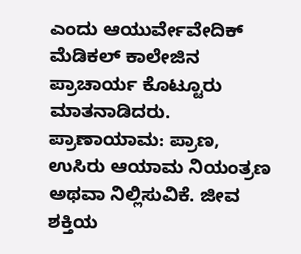ಎಂದು ಆಯುರ್ವೇವೇದಿಕ್ ಮೆಡಿಕಲ್ ಕಾಲೇಜಿನ ಪ್ರಾಚಾರ್ಯ ಕೊಟ್ಟೂರು ಮಾತನಾಡಿದರು.
ಪ್ರಾಣಾಯಾಮ: ಪ್ರಾಣ, ಉಸಿರು ಆಯಾಮ ನಿಯಂತ್ರಣ ಅಥವಾ ನಿಲ್ಲಿಸುವಿಕೆ. ಜೀವ ಶಕ್ತಿಯ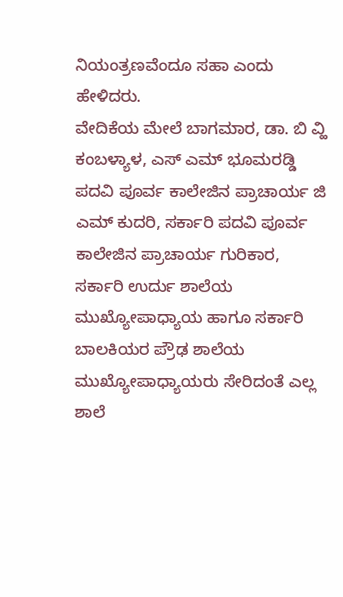ನಿಯಂತ್ರಣವೆಂದೂ ಸಹಾ ಎಂದು ಹೇಳಿದರು.
ವೇದಿಕೆಯ ಮೇಲೆ ಬಾಗಮಾರ, ಡಾ. ಬಿ ವ್ಹಿ ಕಂಬಳ್ಯಾಳ, ಎಸ್ ಎಮ್ ಭೂಮರಡ್ಡಿ ಪದವಿ ಪೂರ್ವ ಕಾಲೇಜಿನ ಪ್ರಾಚಾರ್ಯ ಜಿ ಎಮ್ ಕುದರಿ, ಸರ್ಕಾರಿ ಪದವಿ ಪೂರ್ವ ಕಾಲೇಜಿನ ಪ್ರಾಚಾರ್ಯ ಗುರಿಕಾರ, ಸರ್ಕಾರಿ ಉರ್ದು ಶಾಲೆಯ ಮುಖ್ಯೋಪಾಧ್ಯಾಯ ಹಾಗೂ ಸರ್ಕಾರಿ ಬಾಲಕಿಯರ ಪ್ರೌಢ ಶಾಲೆಯ ಮುಖ್ಯೋಪಾಧ್ಯಾಯರು ಸೇರಿದಂತೆ ಎಲ್ಲ ಶಾಲೆ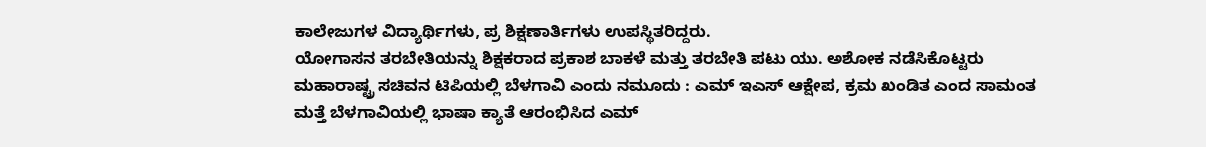ಕಾಲೇಜುಗಳ ವಿದ್ಯಾರ್ಥಿಗಳು, ಪ್ರ ಶಿಕ್ಷಣಾರ್ತಿಗಳು ಉಪಸ್ಥಿತರಿದ್ದರು.
ಯೋಗಾಸನ ತರಬೇತಿಯನ್ನು ಶಿಕ್ಷಕರಾದ ಪ್ರಕಾಶ ಬಾಕಳೆ ಮತ್ತು ತರಬೇತಿ ಪಟು ಯು. ಅಶೋಕ ನಡೆಸಿಕೊಟ್ಟರು
ಮಹಾರಾಷ್ಟ್ರ ಸಚಿವನ ಟಿಪಿಯಲ್ಲಿ ಬೆಳಗಾವಿ ಎಂದು ನಮೂದು : ಎಮ್ ಇಎಸ್ ಆಕ್ಷೇಪ, ಕ್ರಮ ಖಂಡಿತ ಎಂದ ಸಾಮಂತ
ಮತ್ತೆ ಬೆಳಗಾವಿಯಲ್ಲಿ ಭಾಷಾ ಕ್ಯಾತೆ ಆರಂಭಿಸಿದ ಎಮ್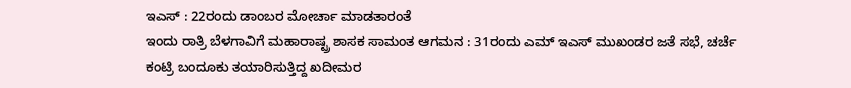ಇಎಸ್ : 22ರಂದು ಡಾಂಬರ ಮೋರ್ಚಾ ಮಾಡತಾರಂತೆ
ಇಂದು ರಾತ್ರಿ ಬೆಳಗಾವಿಗೆ ಮಹಾರಾಷ್ಟ್ರ ಶಾಸಕ ಸಾಮಂತ ಆಗಮನ : 31ರಂದು ಎಮ್ ಇಎಸ್ ಮುಖಂಡರ ಜತೆ ಸಭೆ, ಚರ್ಚೆ
ಕಂಟ್ರಿ ಬಂದೂಕು ತಯಾರಿಸುತ್ತಿದ್ದ ಖದೀಮರ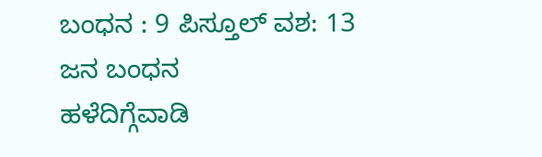ಬಂಧನ : 9 ಪಿಸ್ತೂಲ್ ವಶ: 13 ಜನ ಬಂಧನ
ಹಳೆದಿಗ್ಗೆವಾಡಿ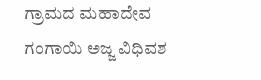ಗ್ರಾಮದ ಮಹಾದೇವ ಗಂಗಾಯಿ ಅಜ್ಜ ವಿಧಿವಶ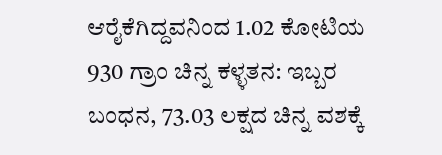ಆರೈಕೆಗಿದ್ದವನಿಂದ 1.02 ಕೋಟಿಯ 930 ಗ್ರಾಂ ಚಿನ್ನ ಕಳ್ಳತನ: ಇಬ್ಬರ ಬಂಧನ, 73.03 ಲಕ್ಷದ ಚಿನ್ನ ವಶಕ್ಕೆ